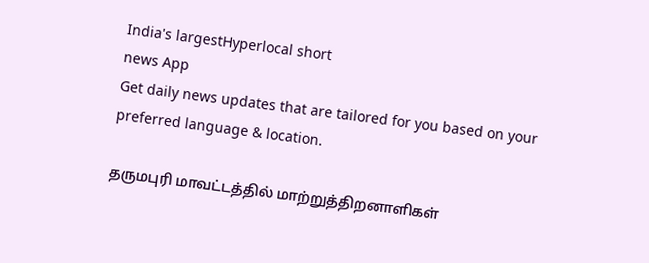India's largestHyperlocal short
news App
Get daily news updates that are tailored for you based on your preferred language & location.

தருமபுரி மாவட்டத்தில் மாற்றுத்திறனாளிகள்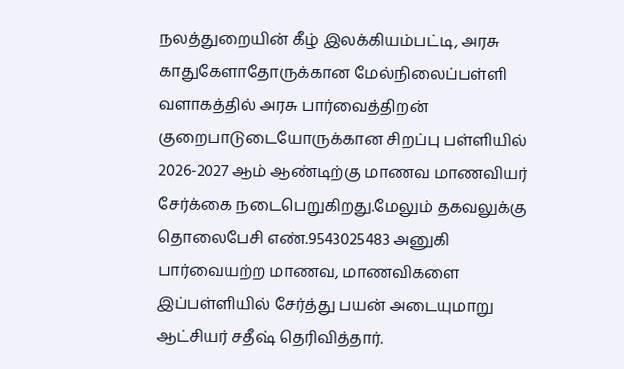நலத்துறையின் கீழ் இலக்கியம்பட்டி, அரசு காதுகேளாதோருக்கான மேல்நிலைப்பள்ளி வளாகத்தில் அரசு பார்வைத்திறன் குறைபாடுடையோருக்கான சிறப்பு பள்ளியில் 2026-2027 ஆம் ஆண்டிற்கு மாணவ மாணவியர் சேர்க்கை நடைபெறுகிறது.மேலும் தகவலுக்கு தொலைபேசி எண்.9543025483 அனுகி பார்வையற்ற மாணவ, மாணவிகளை இப்பள்ளியில் சேர்த்து பயன் அடையுமாறு ஆட்சியர் சதீஷ் தெரிவித்தார்.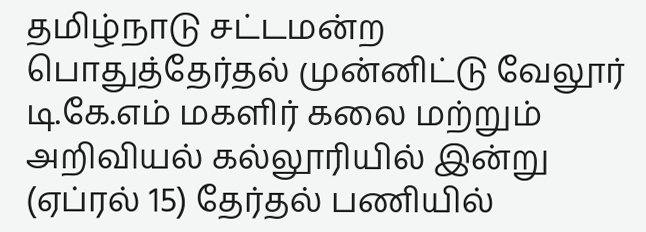தமிழ்நாடு சட்டமன்ற பொதுத்தேர்தல் முன்னிட்டு வேலூர் டி.கே.எம் மகளிர் கலை மற்றும் அறிவியல் கல்லூரியில் இன்று (ஏப்ரல் 15) தேர்தல் பணியில்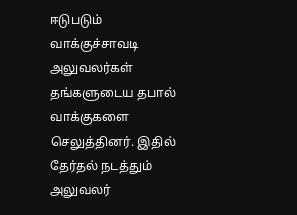ஈடுபடும் வாக்குச்சாவடி அலுவலர்கள் தங்களுடைய தபால் வாக்குகளை செலுத்தினர். இதில் தேர்தல் நடத்தும் அலுவலர்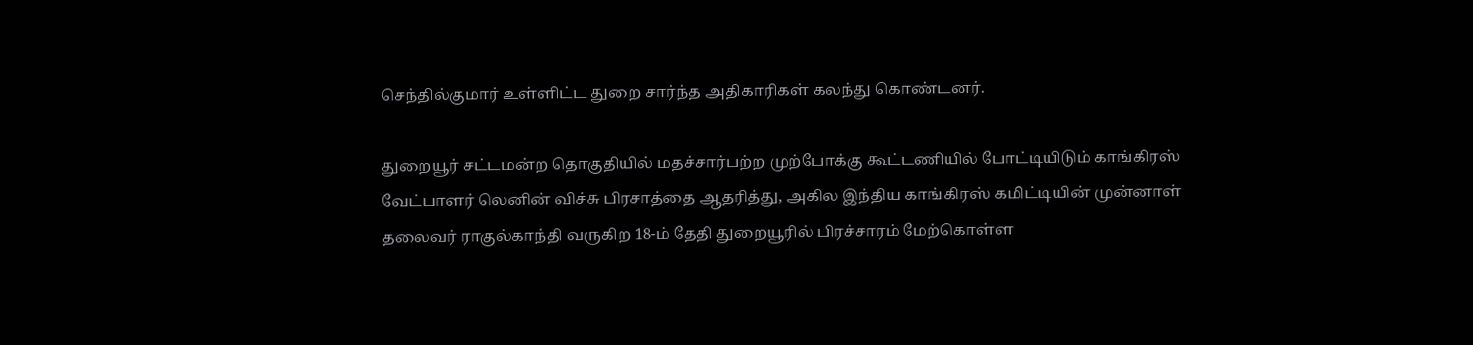செந்தில்குமார் உள்ளிட்ட துறை சார்ந்த அதிகாரிகள் கலந்து கொண்டனர்.

துறையூர் சட்டமன்ற தொகுதியில் மதச்சார்பற்ற முற்போக்கு கூட்டணியில் போட்டியிடும் காங்கிரஸ் வேட்பாளர் லெனின் விச்சு பிரசாத்தை ஆதரித்து, அகில இந்திய காங்கிரஸ் கமிட்டியின் முன்னாள் தலைவர் ராகுல்காந்தி வருகிற 18-ம் தேதி துறையூரில் பிரச்சாரம் மேற்கொள்ள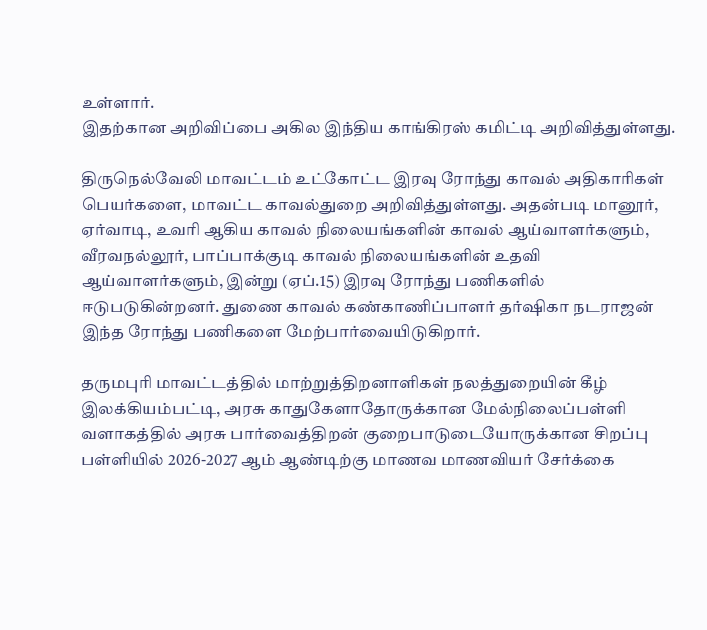உள்ளார்.
இதற்கான அறிவிப்பை அகில இந்திய காங்கிரஸ் கமிட்டி அறிவித்துள்ளது.

திருநெல்வேலி மாவட்டம் உட்கோட்ட இரவு ரோந்து காவல் அதிகாரிகள் பெயர்களை, மாவட்ட காவல்துறை அறிவித்துள்ளது. அதன்படி மானூர், ஏர்வாடி, உவரி ஆகிய காவல் நிலையங்களின் காவல் ஆய்வாளர்களும், வீரவநல்லூர், பாப்பாக்குடி காவல் நிலையங்களின் உதவி ஆய்வாளர்களும், இன்று (ஏப்.15) இரவு ரோந்து பணிகளில் ஈடுபடுகின்றனர். துணை காவல் கண்காணிப்பாளர் தர்ஷிகா நடராஜன் இந்த ரோந்து பணிகளை மேற்பார்வையிடுகிறார்.

தருமபுரி மாவட்டத்தில் மாற்றுத்திறனாளிகள் நலத்துறையின் கீழ் இலக்கியம்பட்டி, அரசு காதுகேளாதோருக்கான மேல்நிலைப்பள்ளி வளாகத்தில் அரசு பார்வைத்திறன் குறைபாடுடையோருக்கான சிறப்பு பள்ளியில் 2026-2027 ஆம் ஆண்டிற்கு மாணவ மாணவியர் சேர்க்கை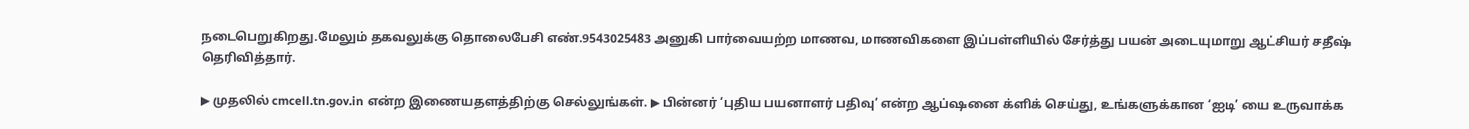நடைபெறுகிறது.மேலும் தகவலுக்கு தொலைபேசி எண்.9543025483 அனுகி பார்வையற்ற மாணவ, மாணவிகளை இப்பள்ளியில் சேர்த்து பயன் அடையுமாறு ஆட்சியர் சதீஷ் தெரிவித்தார்.

▶ முதலில் cmcell.tn.gov.in என்ற இணையதளத்திற்கு செல்லுங்கள். ▶ பின்னர் ‘புதிய பயனாளர் பதிவு’ என்ற ஆப்ஷனை க்ளிக் செய்து, உங்களுக்கான ‘ஐடி’ யை உருவாக்க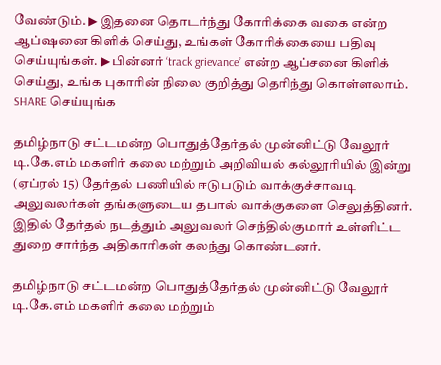வேண்டும். ▶ இதனை தொடர்ந்து கோரிக்கை வகை என்ற ஆப்ஷனை கிளிக் செய்து, உங்கள் கோரிக்கையை பதிவு செய்யுங்கள். ▶ பின்னர் ‘track grievance’ என்ற ஆப்சனை கிளிக் செய்து, உங்க புகாரின் நிலை குறித்து தெரிந்து கொள்ளலாம். SHARE செய்யுங்க

தமிழ்நாடு சட்டமன்ற பொதுத்தேர்தல் முன்னிட்டு வேலூர் டி.கே.எம் மகளிர் கலை மற்றும் அறிவியல் கல்லூரியில் இன்று (ஏப்ரல் 15) தேர்தல் பணியில் ஈடுபடும் வாக்குச்சாவடி அலுவலர்கள் தங்களுடைய தபால் வாக்குகளை செலுத்தினர். இதில் தேர்தல் நடத்தும் அலுவலர் செந்தில்குமார் உள்ளிட்ட துறை சார்ந்த அதிகாரிகள் கலந்து கொண்டனர்.

தமிழ்நாடு சட்டமன்ற பொதுத்தேர்தல் முன்னிட்டு வேலூர் டி.கே.எம் மகளிர் கலை மற்றும்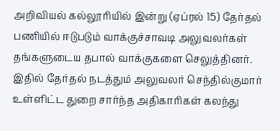அறிவியல் கல்லூரியில் இன்று (ஏப்ரல் 15) தேர்தல் பணியில் ஈடுபடும் வாக்குச்சாவடி அலுவலர்கள் தங்களுடைய தபால் வாக்குகளை செலுத்தினர். இதில் தேர்தல் நடத்தும் அலுவலர் செந்தில்குமார் உள்ளிட்ட துறை சார்ந்த அதிகாரிகள் கலந்து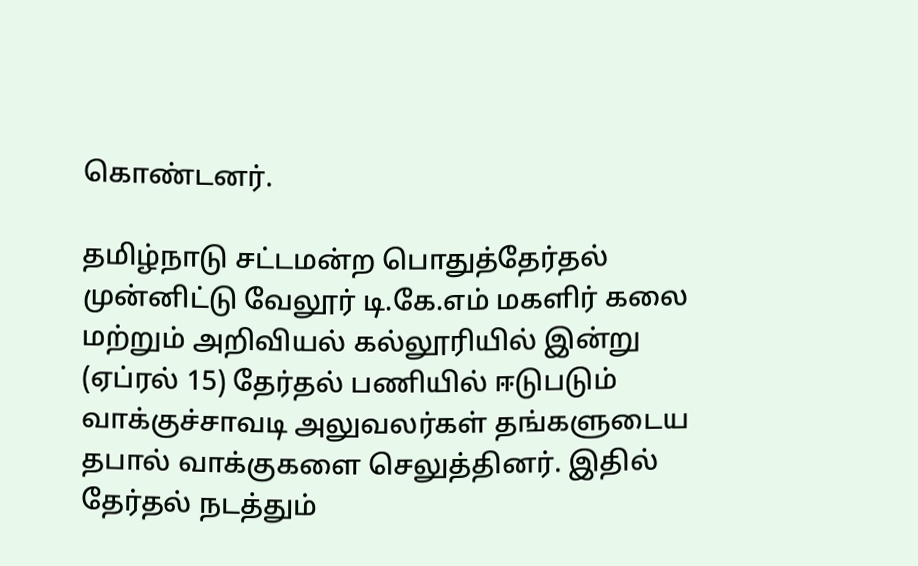கொண்டனர்.

தமிழ்நாடு சட்டமன்ற பொதுத்தேர்தல் முன்னிட்டு வேலூர் டி.கே.எம் மகளிர் கலை மற்றும் அறிவியல் கல்லூரியில் இன்று (ஏப்ரல் 15) தேர்தல் பணியில் ஈடுபடும் வாக்குச்சாவடி அலுவலர்கள் தங்களுடைய தபால் வாக்குகளை செலுத்தினர். இதில் தேர்தல் நடத்தும்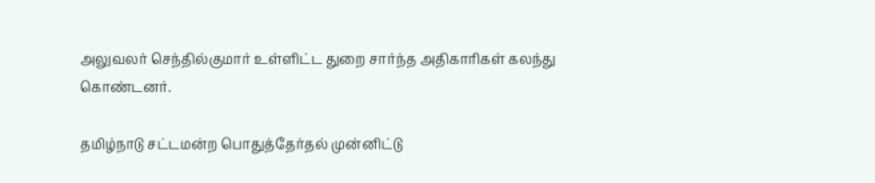அலுவலர் செந்தில்குமார் உள்ளிட்ட துறை சார்ந்த அதிகாரிகள் கலந்து கொண்டனர்.

தமிழ்நாடு சட்டமன்ற பொதுத்தேர்தல் முன்னிட்டு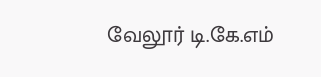வேலூர் டி.கே.எம்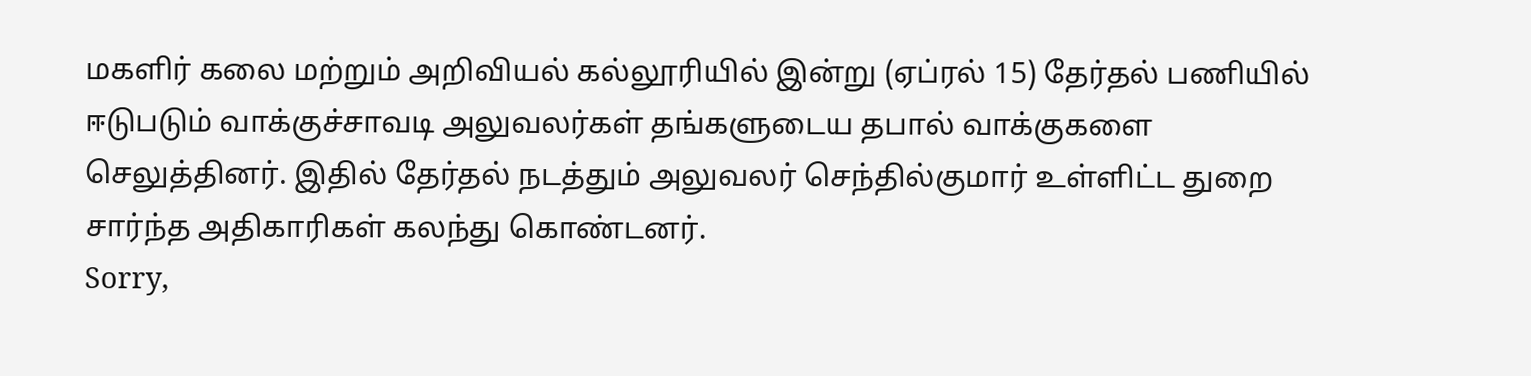மகளிர் கலை மற்றும் அறிவியல் கல்லூரியில் இன்று (ஏப்ரல் 15) தேர்தல் பணியில் ஈடுபடும் வாக்குச்சாவடி அலுவலர்கள் தங்களுடைய தபால் வாக்குகளை செலுத்தினர். இதில் தேர்தல் நடத்தும் அலுவலர் செந்தில்குமார் உள்ளிட்ட துறை சார்ந்த அதிகாரிகள் கலந்து கொண்டனர்.
Sorry,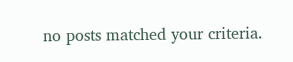no posts matched your criteria.